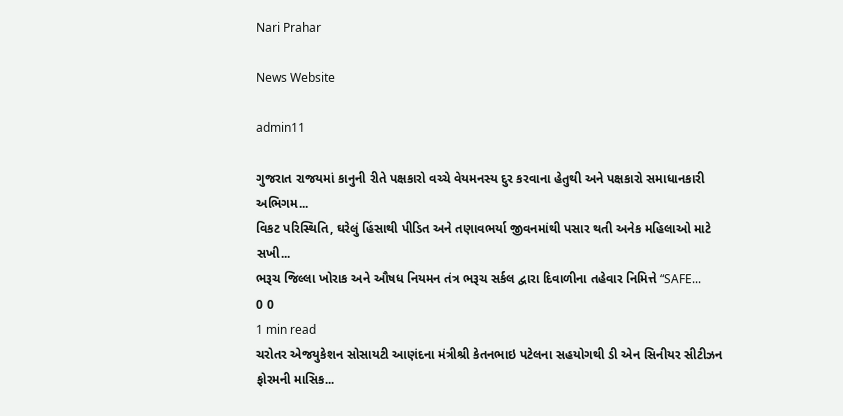Nari Prahar

News Website

admin11

ગુજરાત રાજયમાં કાનુની રીતે પક્ષકારો વચ્ચે વેયમનસ્ય દુર કરવાના હેતુથી અને પક્ષકારો સમાધાનકારી અભિગમ...
વિકટ પરિસ્થિતિ, ઘરેલું હિંસાથી પીડિત અને તણાવભર્યા જીવનમાંથી પસાર થતી અનેક મહિલાઓ માટે સખી...
ભરૂચ જિલ્લા ખોરાક અને ઔષધ નિયમન તંત્ર ભરૂચ સર્કલ દ્વારા દિવાળીના તહેવાર નિમિત્તે “SAFE...
0 0
1 min read
ચરોતર એજયુકેશન સોસાયટી આણંદના મંત્રીશ્રી કેતનભાઇ પટેલના સહયોગથી ડી એન સિનીયર સીટીઝન ફોરમની માસિક...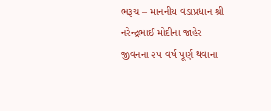ભરૂચ – માનનીય વડાપ્રધાન શ્રી નરેન્દ્રભાઈ મોદીના જાહેર જીવનના ૨૫ વર્ષ પૂર્ણ થવાના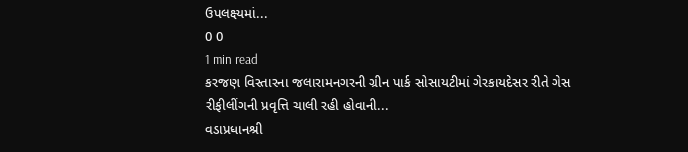ઉપલક્ષ્યમાં...
0 0
1 min read
કરજણ વિસ્તારના જલારામનગરની ગ્રીન પાર્ક સોસાયટીમાં ગેરકાયદેસર રીતે ગેસ રીફીલીંગની પ્રવૃત્તિ ચાલી રહી હોવાની...
વડાપ્રધાનશ્રી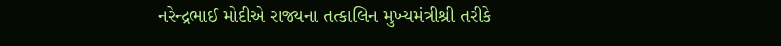નરેન્દ્રભાઈ મોદીએ રાજ્યના તત્કાલિન મુખ્યમંત્રીશ્રી તરીકે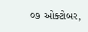૦૭ ઓક્ટોબર,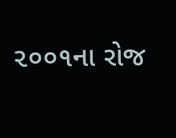૨૦૦૧ના રોજ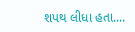શપથ લીધા હતા....